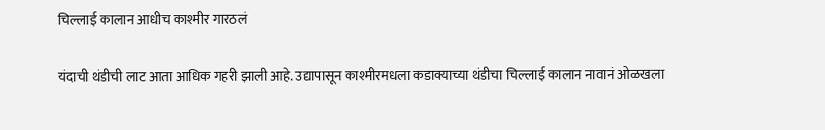चिल्लाई कालान आधीच काश्मीर गारठलं

यंदाची थंडीची लाट आता आधिक गहरी झाली आहे. उद्यापासून काश्मीरमधला कडाक्याच्या थंडीचा चिल्लाई कालान नावानं ओळखला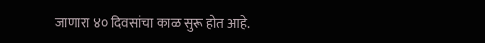जाणारा ४० दिवसांचा काळ सुरू होत आहे.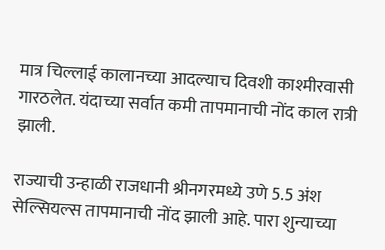मात्र चिल्लाई कालानच्या आदल्याच दिवशी काश्मीरवासी गारठलेत. यंदाच्या सर्वात कमी तापमानाची नोंद काल रात्री झाली.

राज्याची उन्हाळी राजधानी श्रीनगरमध्ये उणे 5.5 अंश सेल्सियल्स तापमानाची नोंद झाली आहे. पारा शुन्याच्या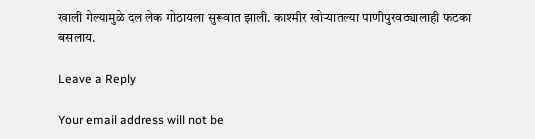खाली गेल्यामुळे दल लेक गोठायला सुरूवात झाली. काश्मीर खोऱ्यातल्या पाणीपुरवठ्यालाही फटका बसलाय.

Leave a Reply

Your email address will not be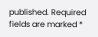published. Required fields are marked *